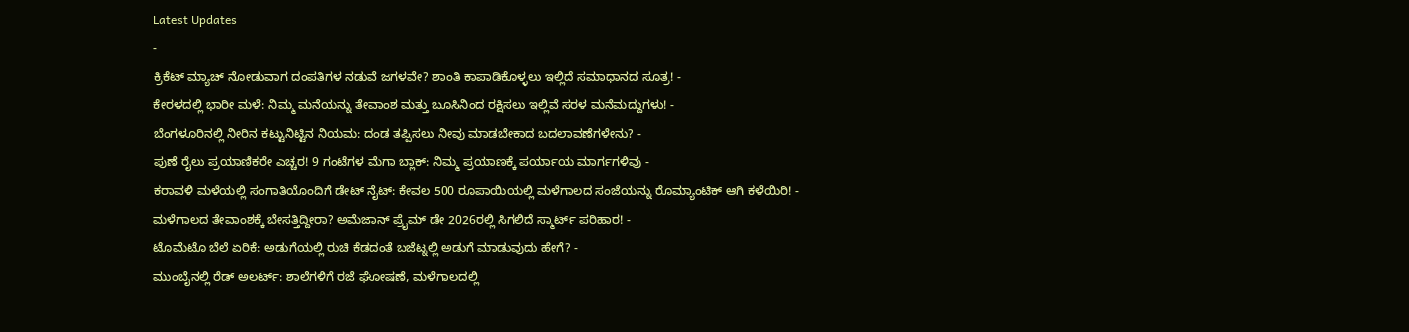Latest Updates
-
ಕ್ರಿಕೆಟ್ ಮ್ಯಾಚ್ ನೋಡುವಾಗ ದಂಪತಿಗಳ ನಡುವೆ ಜಗಳವೇ? ಶಾಂತಿ ಕಾಪಾಡಿಕೊಳ್ಳಲು ಇಲ್ಲಿದೆ ಸಮಾಧಾನದ ಸೂತ್ರ! -
ಕೇರಳದಲ್ಲಿ ಭಾರೀ ಮಳೆ: ನಿಮ್ಮ ಮನೆಯನ್ನು ತೇವಾಂಶ ಮತ್ತು ಬೂಸಿನಿಂದ ರಕ್ಷಿಸಲು ಇಲ್ಲಿವೆ ಸರಳ ಮನೆಮದ್ದುಗಳು! -
ಬೆಂಗಳೂರಿನಲ್ಲಿ ನೀರಿನ ಕಟ್ಟುನಿಟ್ಟಿನ ನಿಯಮ: ದಂಡ ತಪ್ಪಿಸಲು ನೀವು ಮಾಡಬೇಕಾದ ಬದಲಾವಣೆಗಳೇನು? -
ಪುಣೆ ರೈಲು ಪ್ರಯಾಣಿಕರೇ ಎಚ್ಚರ! 9 ಗಂಟೆಗಳ ಮೆಗಾ ಬ್ಲಾಕ್: ನಿಮ್ಮ ಪ್ರಯಾಣಕ್ಕೆ ಪರ್ಯಾಯ ಮಾರ್ಗಗಳಿವು -
ಕರಾವಳಿ ಮಳೆಯಲ್ಲಿ ಸಂಗಾತಿಯೊಂದಿಗೆ ಡೇಟ್ ನೈಟ್: ಕೇವಲ 500 ರೂಪಾಯಿಯಲ್ಲಿ ಮಳೆಗಾಲದ ಸಂಜೆಯನ್ನು ರೊಮ್ಯಾಂಟಿಕ್ ಆಗಿ ಕಳೆಯಿರಿ! -
ಮಳೆಗಾಲದ ತೇವಾಂಶಕ್ಕೆ ಬೇಸತ್ತಿದ್ದೀರಾ? ಅಮೆಜಾನ್ ಪ್ರೈಮ್ ಡೇ 2026ರಲ್ಲಿ ಸಿಗಲಿದೆ ಸ್ಮಾರ್ಟ್ ಪರಿಹಾರ! -
ಟೊಮೆಟೊ ಬೆಲೆ ಏರಿಕೆ: ಅಡುಗೆಯಲ್ಲಿ ರುಚಿ ಕೆಡದಂತೆ ಬಜೆಟ್ನಲ್ಲಿ ಅಡುಗೆ ಮಾಡುವುದು ಹೇಗೆ? -
ಮುಂಬೈನಲ್ಲಿ ರೆಡ್ ಅಲರ್ಟ್: ಶಾಲೆಗಳಿಗೆ ರಜೆ ಘೋಷಣೆ, ಮಳೆಗಾಲದಲ್ಲಿ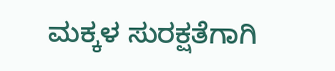ಮಕ್ಕಳ ಸುರಕ್ಷತೆಗಾಗಿ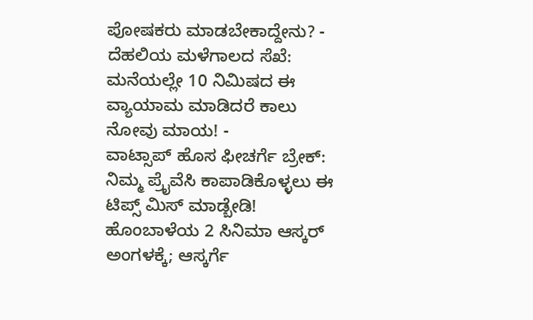ಪೋಷಕರು ಮಾಡಬೇಕಾದ್ದೇನು? -
ದೆಹಲಿಯ ಮಳೆಗಾಲದ ಸೆಖೆ: ಮನೆಯಲ್ಲೇ 10 ನಿಮಿಷದ ಈ ವ್ಯಾಯಾಮ ಮಾಡಿದರೆ ಕಾಲು ನೋವು ಮಾಯ! -
ವಾಟ್ಸಾಪ್ ಹೊಸ ಫೀಚರ್ಗೆ ಬ್ರೇಕ್: ನಿಮ್ಮ ಪ್ರೈವೆಸಿ ಕಾಪಾಡಿಕೊಳ್ಳಲು ಈ ಟಿಪ್ಸ್ ಮಿಸ್ ಮಾಡ್ಬೇಡಿ!
ಹೊಂಬಾಳೆಯ 2 ಸಿನಿಮಾ ಆಸ್ಕರ್ ಅಂಗಳಕ್ಕೆ; ಆಸ್ಕರ್ಗೆ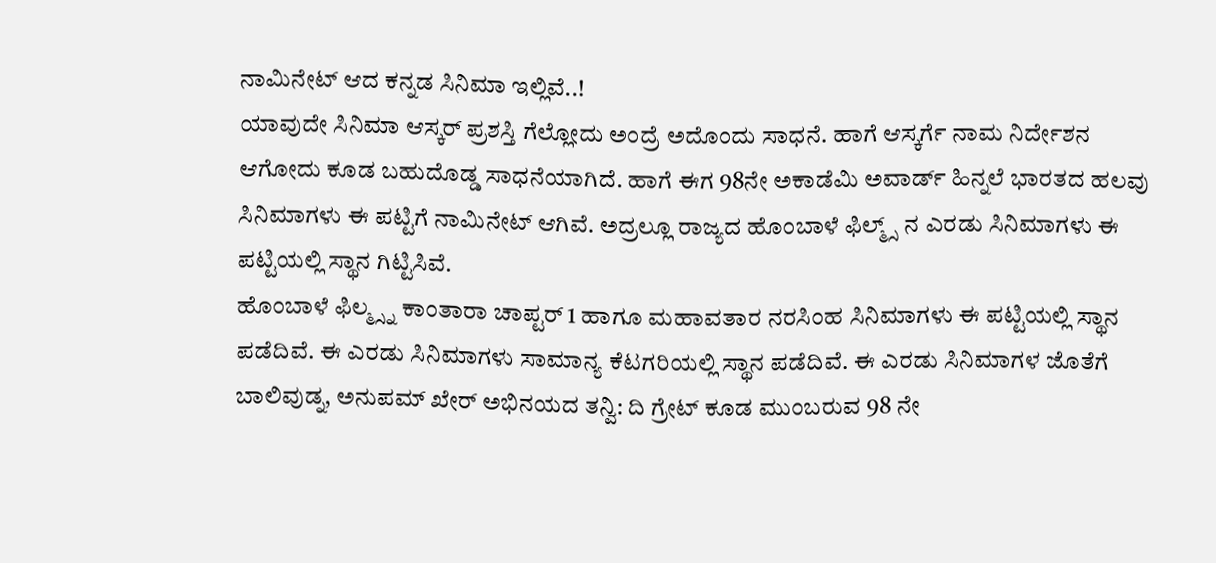ನಾಮಿನೇಟ್ ಆದ ಕನ್ನಡ ಸಿನಿಮಾ ಇಲ್ಲಿವೆ..!
ಯಾವುದೇ ಸಿನಿಮಾ ಆಸ್ಕರ್ ಪ್ರಶಸ್ತಿ ಗೆಲ್ಲೋದು ಅಂದ್ರೆ ಅದೊಂದು ಸಾಧನೆ. ಹಾಗೆ ಆಸ್ಕರ್ಗೆ ನಾಮ ನಿರ್ದೇಶನ ಆಗೋದು ಕೂಡ ಬಹುದೊಡ್ಡ ಸಾಧನೆಯಾಗಿದೆ. ಹಾಗೆ ಈಗ 98ನೇ ಅಕಾಡೆಮಿ ಅವಾರ್ಡ್ ಹಿನ್ನಲೆ ಭಾರತದ ಹಲವು ಸಿನಿಮಾಗಳು ಈ ಪಟ್ಟಿಗೆ ನಾಮಿನೇಟ್ ಆಗಿವೆ. ಅದ್ರಲ್ಲೂ ರಾಜ್ಯದ ಹೊಂಬಾಳೆ ಫಿಲ್ಮ್ಸ್ ನ ಎರಡು ಸಿನಿಮಾಗಳು ಈ ಪಟ್ಟಿಯಲ್ಲಿ ಸ್ಥಾನ ಗಿಟ್ಟಿಸಿವೆ.
ಹೊಂಬಾಳೆ ಫಿಲ್ಮ್ಸ್ನ ಕಾಂತಾರಾ ಚಾಪ್ಟರ್ 1 ಹಾಗೂ ಮಹಾವತಾರ ನರಸಿಂಹ ಸಿನಿಮಾಗಳು ಈ ಪಟ್ಟಿಯಲ್ಲಿ ಸ್ಥಾನ ಪಡೆದಿವೆ. ಈ ಎರಡು ಸಿನಿಮಾಗಳು ಸಾಮಾನ್ಯ ಕೆಟಗರಿಯಲ್ಲಿ ಸ್ಥಾನ ಪಡೆದಿವೆ. ಈ ಎರಡು ಸಿನಿಮಾಗಳ ಜೊತೆಗೆ ಬಾಲಿವುಡ್ನ, ಅನುಪಮ್ ಖೇರ್ ಅಭಿನಯದ ತನ್ವಿ: ದಿ ಗ್ರೇಟ್ ಕೂಡ ಮುಂಬರುವ 98 ನೇ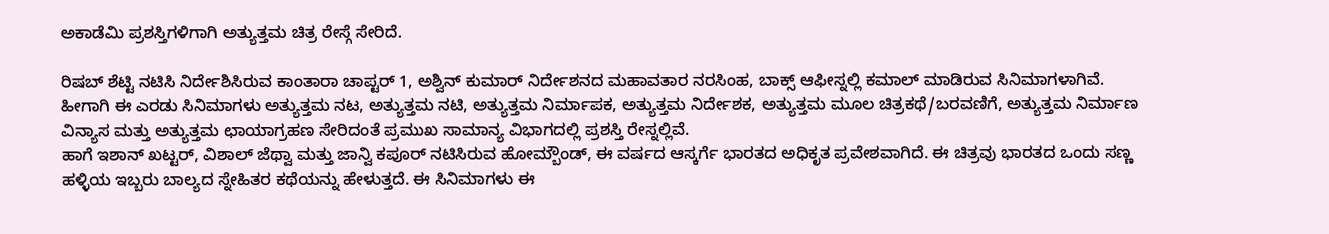ಅಕಾಡೆಮಿ ಪ್ರಶಸ್ತಿಗಳಿಗಾಗಿ ಅತ್ಯುತ್ತಮ ಚಿತ್ರ ರೇಸ್ಗೆ ಸೇರಿದೆ.

ರಿಷಬ್ ಶೆಟ್ಟಿ ನಟಿಸಿ ನಿರ್ದೇಶಿಸಿರುವ ಕಾಂತಾರಾ ಚಾಪ್ಟರ್ 1, ಅಶ್ವಿನ್ ಕುಮಾರ್ ನಿರ್ದೇಶನದ ಮಹಾವತಾರ ನರಸಿಂಹ, ಬಾಕ್ಸ್ ಆಫೀಸ್ನಲ್ಲಿ ಕಮಾಲ್ ಮಾಡಿರುವ ಸಿನಿಮಾಗಳಾಗಿವೆ. ಹೀಗಾಗಿ ಈ ಎರಡು ಸಿನಿಮಾಗಳು ಅತ್ಯುತ್ತಮ ನಟ, ಅತ್ಯುತ್ತಮ ನಟಿ, ಅತ್ಯುತ್ತಮ ನಿರ್ಮಾಪಕ, ಅತ್ಯುತ್ತಮ ನಿರ್ದೇಶಕ, ಅತ್ಯುತ್ತಮ ಮೂಲ ಚಿತ್ರಕಥೆ/ಬರವಣಿಗೆ, ಅತ್ಯುತ್ತಮ ನಿರ್ಮಾಣ ವಿನ್ಯಾಸ ಮತ್ತು ಅತ್ಯುತ್ತಮ ಛಾಯಾಗ್ರಹಣ ಸೇರಿದಂತೆ ಪ್ರಮುಖ ಸಾಮಾನ್ಯ ವಿಭಾಗದಲ್ಲಿ ಪ್ರಶಸ್ತಿ ರೇಸ್ನಲ್ಲಿವೆ.
ಹಾಗೆ ಇಶಾನ್ ಖಟ್ಟರ್, ವಿಶಾಲ್ ಜೆಥ್ವಾ ಮತ್ತು ಜಾನ್ವಿ ಕಪೂರ್ ನಟಿಸಿರುವ ಹೋಮ್ಬೌಂಡ್, ಈ ವರ್ಷದ ಆಸ್ಕರ್ಗೆ ಭಾರತದ ಅಧಿಕೃತ ಪ್ರವೇಶವಾಗಿದೆ. ಈ ಚಿತ್ರವು ಭಾರತದ ಒಂದು ಸಣ್ಣ ಹಳ್ಳಿಯ ಇಬ್ಬರು ಬಾಲ್ಯದ ಸ್ನೇಹಿತರ ಕಥೆಯನ್ನು ಹೇಳುತ್ತದೆ. ಈ ಸಿನಿಮಾಗಳು ಈ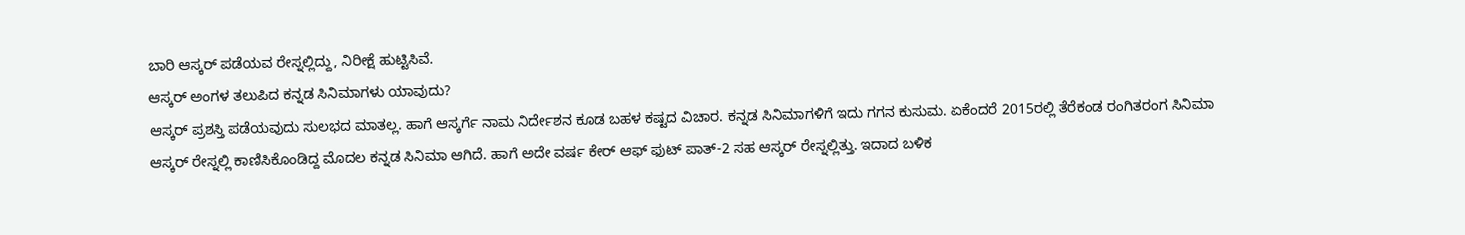ಬಾರಿ ಆಸ್ಕರ್ ಪಡೆಯವ ರೇಸ್ನಲ್ಲಿದ್ದು, ನಿರೀಕ್ಷೆ ಹುಟ್ಟಿಸಿವೆ.
ಆಸ್ಕರ್ ಅಂಗಳ ತಲುಪಿದ ಕನ್ನಡ ಸಿನಿಮಾಗಳು ಯಾವುದು?
ಆಸ್ಕರ್ ಪ್ರಶಸ್ತಿ ಪಡೆಯವುದು ಸುಲಭದ ಮಾತಲ್ಲ. ಹಾಗೆ ಆಸ್ಕರ್ಗೆ ನಾಮ ನಿರ್ದೇಶನ ಕೂಡ ಬಹಳ ಕಷ್ಟದ ವಿಚಾರ. ಕನ್ನಡ ಸಿನಿಮಾಗಳಿಗೆ ಇದು ಗಗನ ಕುಸುಮ. ಏಕೆಂದರೆ 2015ರಲ್ಲಿ ತೆರೆಕಂಡ ರಂಗಿತರಂಗ ಸಿನಿಮಾ ಆಸ್ಕರ್ ರೇಸ್ನಲ್ಲಿ ಕಾಣಿಸಿಕೊಂಡಿದ್ದ ಮೊದಲ ಕನ್ನಡ ಸಿನಿಮಾ ಆಗಿದೆ. ಹಾಗೆ ಅದೇ ವರ್ಷ ಕೇರ್ ಆಫ್ ಫುಟ್ ಪಾತ್-2 ಸಹ ಆಸ್ಕರ್ ರೇಸ್ನಲ್ಲಿತ್ತು. ಇದಾದ ಬಳಿಕ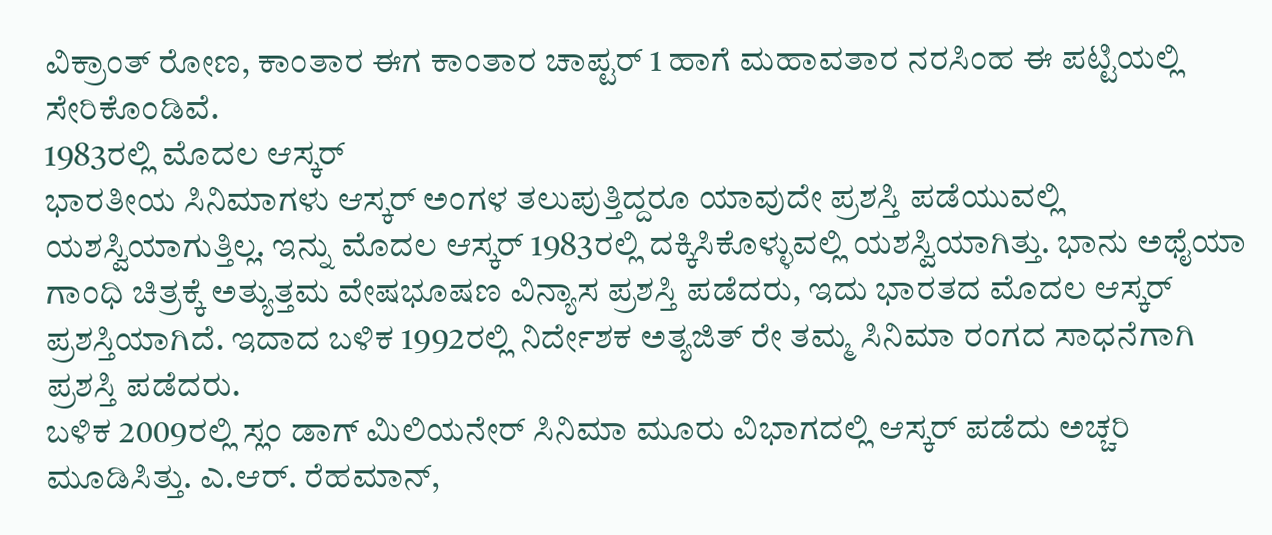ವಿಕ್ರಾಂತ್ ರೋಣ, ಕಾಂತಾರ ಈಗ ಕಾಂತಾರ ಚಾಪ್ಟರ್ 1 ಹಾಗೆ ಮಹಾವತಾರ ನರಸಿಂಹ ಈ ಪಟ್ಟಿಯಲ್ಲಿ ಸೇರಿಕೊಂಡಿವೆ.
1983ರಲ್ಲಿ ಮೊದಲ ಆಸ್ಕರ್
ಭಾರತೀಯ ಸಿನಿಮಾಗಳು ಆಸ್ಕರ್ ಅಂಗಳ ತಲುಪುತ್ತಿದ್ದರೂ ಯಾವುದೇ ಪ್ರಶಸ್ತಿ ಪಡೆಯುವಲ್ಲಿ ಯಶಸ್ವಿಯಾಗುತ್ತಿಲ್ಲ. ಇನ್ನು ಮೊದಲ ಆಸ್ಕರ್ 1983ರಲ್ಲಿ ದಕ್ಕಿಸಿಕೊಳ್ಳುವಲ್ಲಿ ಯಶಸ್ವಿಯಾಗಿತ್ತು. ಭಾನು ಅಥೈಯಾ ಗಾಂಧಿ ಚಿತ್ರಕ್ಕೆ ಅತ್ಯುತ್ತಮ ವೇಷಭೂಷಣ ವಿನ್ಯಾಸ ಪ್ರಶಸ್ತಿ ಪಡೆದರು, ಇದು ಭಾರತದ ಮೊದಲ ಆಸ್ಕರ್ ಪ್ರಶಸ್ತಿಯಾಗಿದೆ. ಇದಾದ ಬಳಿಕ 1992ರಲ್ಲಿ ನಿರ್ದೇಶಕ ಅತ್ಯಜಿತ್ ರೇ ತಮ್ಮ ಸಿನಿಮಾ ರಂಗದ ಸಾಧನೆಗಾಗಿ ಪ್ರಶಸ್ತಿ ಪಡೆದರು.
ಬಳಿಕ 2009ರಲ್ಲಿ ಸ್ಲಂ ಡಾಗ್ ಮಿಲಿಯನೇರ್ ಸಿನಿಮಾ ಮೂರು ವಿಭಾಗದಲ್ಲಿ ಆಸ್ಕರ್ ಪಡೆದು ಅಚ್ಚರಿ ಮೂಡಿಸಿತ್ತು. ಎ.ಆರ್. ರೆಹಮಾನ್,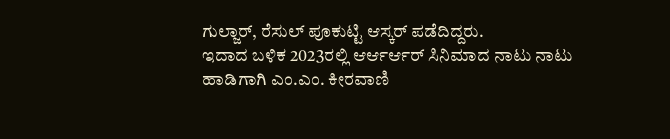ಗುಲ್ಜಾರ್, ರೆಸುಲ್ ಪೂಕುಟ್ಟಿ ಆಸ್ಕರ್ ಪಡೆದಿದ್ದರು.
ಇದಾದ ಬಳಿಕ 2023ರಲ್ಲಿ ಆರ್ಆರ್ಆರ್ ಸಿನಿಮಾದ ನಾಟು ನಾಟು ಹಾಡಿಗಾಗಿ ಎಂ.ಎಂ. ಕೀರವಾಣಿ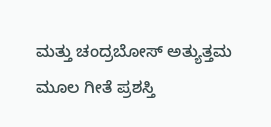ಮತ್ತು ಚಂದ್ರಬೋಸ್ ಅತ್ಯುತ್ತಮ ಮೂಲ ಗೀತೆ ಪ್ರಶಸ್ತಿ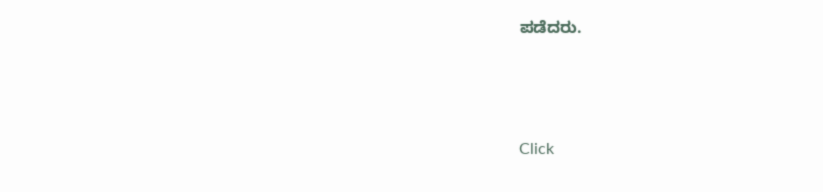ಪಡೆದರು.



Click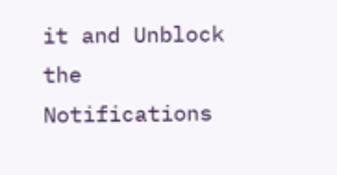it and Unblock the Notifications